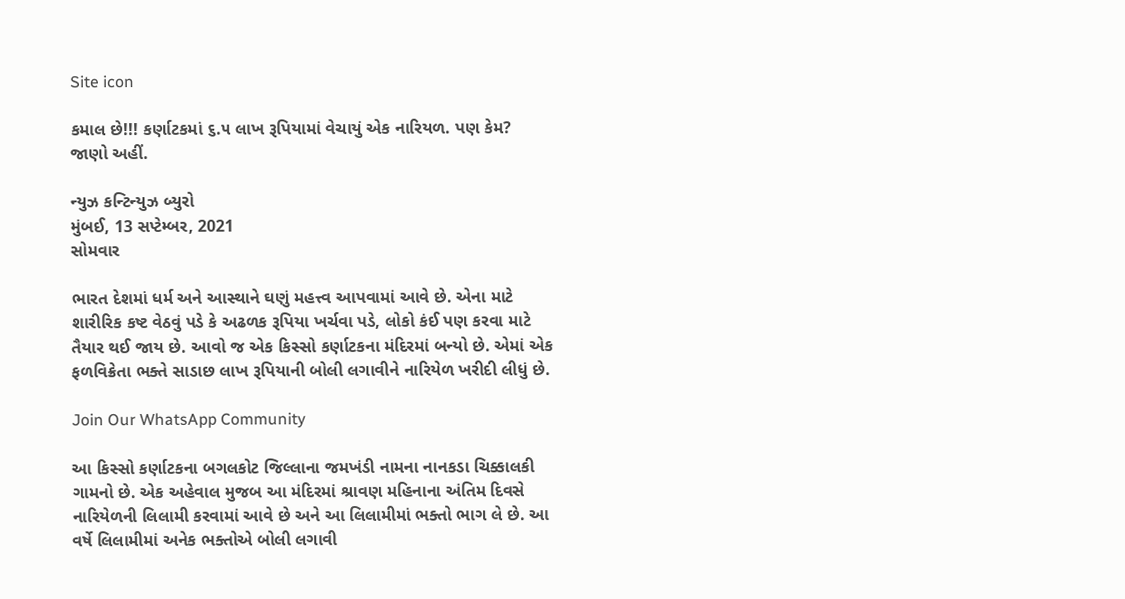Site icon

કમાલ છે!!! કર્ણાટકમાં ૬.૫ લાખ રૂપિયામાં વેચાયું એક નારિયળ. પણ કેમ? જાણો અહીં.

ન્યુઝ કન્ટિન્યુઝ બ્યુરો
મુંબઈ, 13 સપ્ટેમ્બર, 2021
સોમવાર

ભારત દેશમાં ધર્મ અને આસ્થાને ઘણું મહત્ત્વ આપવામાં આવે છે. એના માટે શારીરિક કષ્ટ વેઠવું પડે કે અઢળક રૂપિયા ખર્ચવા પડે, લોકો કંઈ પણ કરવા માટે તૈયાર થઈ જાય છે. આવો જ એક કિસ્સો કર્ણાટકના મંદિરમાં બન્યો છે. એમાં એક ફળવિક્રેતા ભક્તે સાડાછ લાખ રૂપિયાની બોલી લગાવીને નારિયેળ ખરીદી લીધું છે.

Join Our WhatsApp Community

આ કિસ્સો કર્ણાટકના બગલકોટ જિલ્લાના જમખંડી નામના નાનકડા ચિક્કાલકી ગામનો છે. એક અહેવાલ મુજબ આ મંદિરમાં શ્રાવણ મહિનાના અંતિમ દિવસે નારિયેળની લિલામી કરવામાં આવે છે અને આ લિલામીમાં ભક્તો ભાગ લે છે. આ વર્ષે લિલામીમાં અનેક ભક્તોએ બોલી લગાવી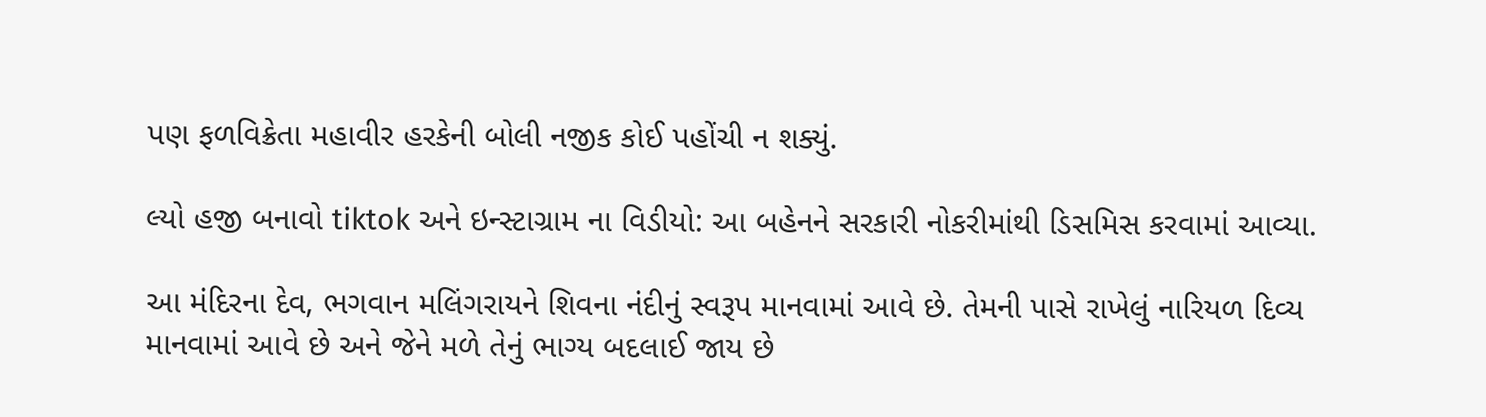પણ ફળવિક્રેતા મહાવીર હરકેની બોલી નજીક કોઈ પહોંચી ન શક્યું.

લ્યો હજી બનાવો tiktok અને ઇન્સ્ટાગ્રામ ના વિડીયો: આ બહેનને સરકારી નોકરીમાંથી ડિસમિસ કરવામાં આવ્યા.

આ મંદિરના દેવ, ભગવાન મલિંગરાયને શિવના નંદીનું સ્વરૂપ માનવામાં આવે છે. તેમની પાસે રાખેલું નારિયળ દિવ્ય માનવામાં આવે છે અને જેને મળે તેનું ભાગ્ય બદલાઈ જાય છે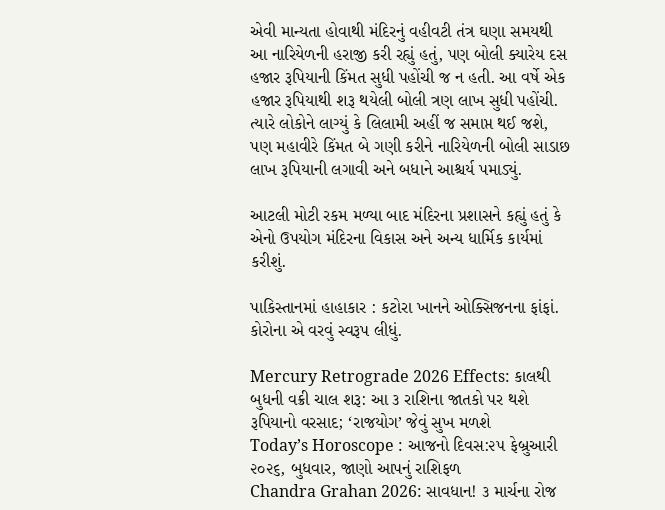એવી માન્યતા હોવાથી મંદિરનું વહીવટી તંત્ર ઘણા સમયથી આ નારિયેળની હરાજી કરી રહ્યું હતું, પણ બોલી ક્યારેય દસ હજાર રૂપિયાની કિંમત સુધી પહોંચી જ ન હતી. આ વર્ષે એક હજાર રૂપિયાથી શરૂ થયેલી બોલી ત્રણ લાખ સુધી પહોંચી. ત્યારે લોકોને લાગ્યું કે લિલામી અહીં જ સમાપ્ત થઈ જશે, પણ મહાવીરે કિંમત બે ગણી કરીને નારિયેળની બોલી સાડાછ લાખ રૂપિયાની લગાવી અને બધાને આશ્ચર્ય પમાડ્યું.

આટલી મોટી રકમ મળ્યા બાદ મંદિરના પ્રશાસને કહ્યું હતું કે એનો ઉપયોગ મંદિરના વિકાસ અને અન્ય ધાર્મિક કાર્યમાં કરીશું.

પાકિસ્તાનમાં હાહાકાર : કટોરા ખાનને ઓક્સિજનના ફાંફાં. કોરોના એ વરવું સ્વરૂપ લીધું.

Mercury Retrograde 2026 Effects: કાલથી બુધની વક્રી ચાલ શરૂ: આ ૩ રાશિના જાતકો પર થશે રૂપિયાનો વરસાદ; ‘રાજયોગ’ જેવું સુખ મળશે
Today’s Horoscope : આજનો દિવસ:૨૫ ફેબ્રુઆરી ૨૦૨૬, બુધવાર, જાણો આપનું રાશિફળ
Chandra Grahan 2026: સાવધાન! ૩ માર્ચના રોજ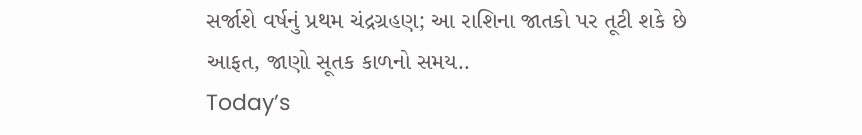સર્જાશે વર્ષનું પ્રથમ ચંદ્રગ્રહણ; આ રાશિના જાતકો પર તૂટી શકે છે આફત, જાણો સૂતક કાળનો સમય..
Today’s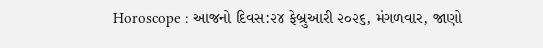Horoscope : આજનો દિવસ:૨૪ ફેબ્રુઆરી ૨૦૨૬, મંગળવાર, જાણો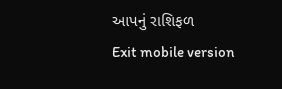આપનું રાશિફળ
Exit mobile version